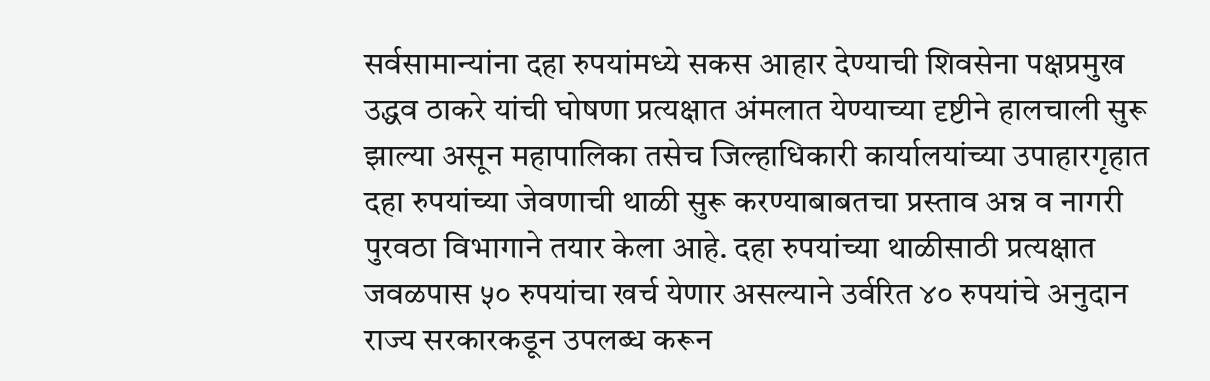सर्वसामान्यांना दहा रुपयांमध्ये सकस आहार देण्याची शिवसेना पक्षप्रमुख उद्धव ठाकरे यांची घोषणा प्रत्यक्षात अंमलात येण्याच्या दृष्टीने हालचाली सुरू झाल्या असून महापालिका तसेच जिल्हाधिकारी कार्यालयांच्या उपाहारगृहात दहा रुपयांच्या जेवणाची थाळी सुरू करण्याबाबतचा प्रस्ताव अन्न व नागरी पुरवठा विभागाने तयार केला आहे. दहा रुपयांच्या थाळीसाठी प्रत्यक्षात जवळपास ५० रुपयांचा खर्च येणार असल्याने उर्वरित ४० रुपयांचे अनुदान राज्य सरकारकडून उपलब्ध करून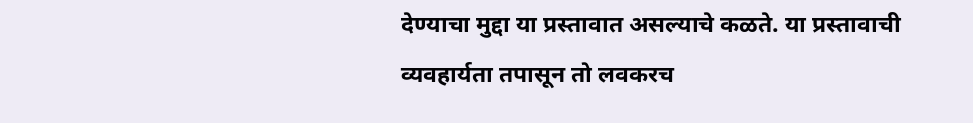देण्याचा मुद्दा या प्रस्तावात असल्याचे कळते. या प्रस्तावाची व्यवहार्यता तपासून तो लवकरच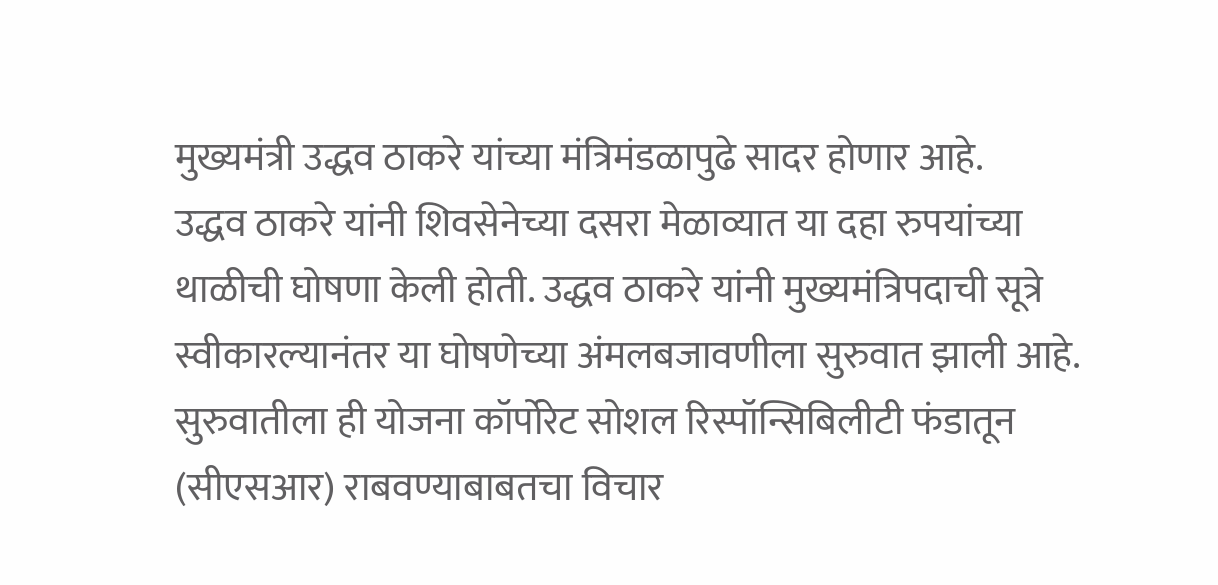मुख्यमंत्री उद्धव ठाकरे यांच्या मंत्रिमंडळापुढे सादर होणार आहे.
उद्धव ठाकरे यांनी शिवसेनेच्या दसरा मेळाव्यात या दहा रुपयांच्या थाळीची घोषणा केली होती. उद्धव ठाकरे यांनी मुख्यमंत्रिपदाची सूत्रे स्वीकारल्यानंतर या घोषणेच्या अंमलबजावणीला सुरुवात झाली आहे. सुरुवातीला ही योजना कॉर्पोरेट सोशल रिस्पॉन्सिबिलीटी फंडातून (सीएसआर) राबवण्याबाबतचा विचार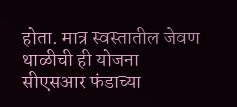होता. मात्र स्वस्तातील जेवण थाळीची ही योजना सीएसआर फंडाच्या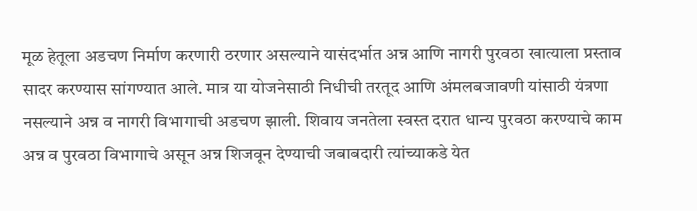मूळ हेतूला अडचण निर्माण करणारी ठरणार असल्याने यासंदर्भात अन्न आणि नागरी पुरवठा खात्याला प्रस्ताव सादर करण्यास सांगण्यात आले. मात्र या योजनेसाठी निधीची तरतूद आणि अंमलबजावणी यांसाठी यंत्रणा नसल्याने अन्न व नागरी विभागाची अडचण झाली. शिवाय जनतेला स्वस्त दरात धान्य पुरवठा करण्याचे काम अन्न व पुरवठा विभागाचे असून अन्न शिजवून देण्याची जबाबदारी त्यांच्याकडे येत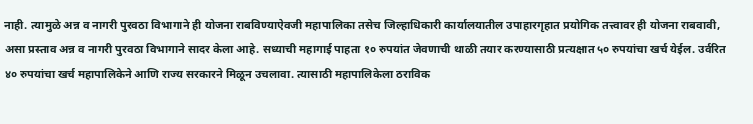नाही. त्यामुळे अन्न व नागरी पुरवठा विभागाने ही योजना राबविण्याऐवजी महापालिका तसेच जिल्हाधिकारी कार्यालयातील उपाहारगृहात प्रयोगिक तत्त्वावर ही योजना राबवावी, असा प्रस्ताव अन्न व नागरी पुरवठा विभागाने सादर केला आहे. सध्याची महागाई पाहता १० रुपयांत जेवणाची थाळी तयार करण्यासाठी प्रत्यक्षात ५० रुपयांचा खर्च येईल. उर्वरित ४० रुपयांचा खर्च महापालिकेने आणि राज्य सरकारने मिळून उचलावा. त्यासाठी महापालिकेला ठराविक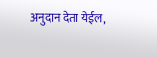अनुदान देता येईल,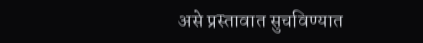असे प्रस्तावात सुचविण्यात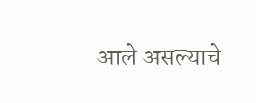आले असल्याचे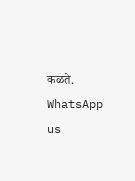कळते.
WhatsApp us